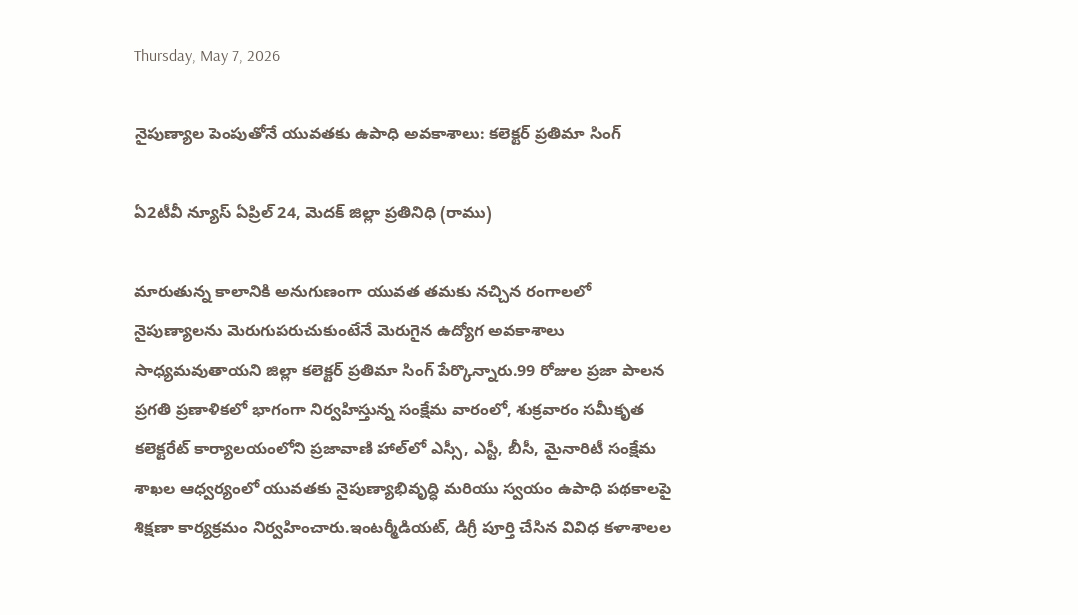Thursday, May 7, 2026

నైపుణ్యాల పెంపుతోనే యువతకు ఉపాధి అవకాశాలు: కలెక్టర్ ప్రతిమా సింగ్

ఏ2టీవీ న్యూస్ ఏప్రిల్ 24, మెదక్ జిల్లా ప్రతినిధి (రాము)

మారుతున్న కాలానికి అనుగుణంగా యువత తమకు నచ్చిన రంగాలలో నైపుణ్యాలను మెరుగుపరుచుకుంటేనే మెరుగైన ఉద్యోగ అవకాశాలు సాధ్యమవుతాయని జిల్లా కలెక్టర్ ప్రతిమా సింగ్ పేర్కొన్నారు.99 రోజుల ప్రజా పాలన ప్రగతి ప్రణాళికలో భాగంగా నిర్వహిస్తున్న సంక్షేమ వారంలో, శుక్రవారం సమీకృత కలెక్టరేట్ కార్యాలయంలోని ప్రజావాణి హాల్‌లో ఎస్సీ, ఎస్టీ, బీసీ, మైనారిటీ సంక్షేమ శాఖల ఆధ్వర్యంలో యువతకు నైపుణ్యాభివృద్ధి మరియు స్వయం ఉపాధి పథకాలపై శిక్షణా కార్యక్రమం నిర్వహించారు.ఇంటర్మీడియట్, డిగ్రీ పూర్తి చేసిన వివిధ కళాశాలల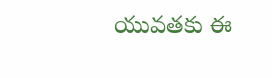యువతకు ఈ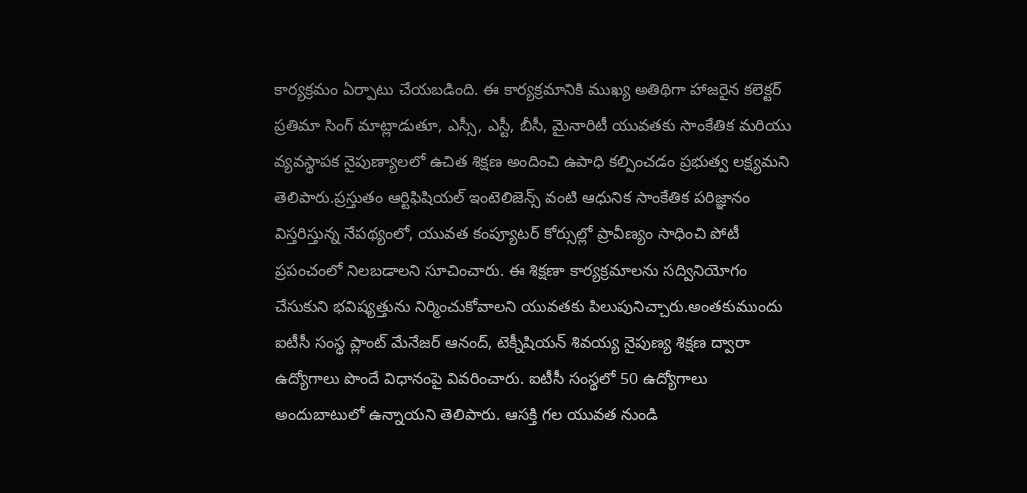కార్యక్రమం ఏర్పాటు చేయబడింది. ఈ కార్యక్రమానికి ముఖ్య అతిథిగా హాజరైన కలెక్టర్ ప్రతిమా సింగ్ మాట్లాడుతూ, ఎస్సీ, ఎస్టీ, బీసీ, మైనారిటీ యువతకు సాంకేతిక మరియు వ్యవస్థాపక నైపుణ్యాలలో ఉచిత శిక్షణ అందించి ఉపాధి కల్పించడం ప్రభుత్వ లక్ష్యమని తెలిపారు.ప్రస్తుతం ఆర్టిఫిషియల్ ఇంటెలిజెన్స్ వంటి ఆధునిక సాంకేతిక పరిజ్ఞానం విస్తరిస్తున్న నేపథ్యంలో, యువత కంప్యూటర్ కోర్సుల్లో ప్రావీణ్యం సాధించి పోటీ ప్రపంచంలో నిలబడాలని సూచించారు. ఈ శిక్షణా కార్యక్రమాలను సద్వినియోగం చేసుకుని భవిష్యత్తును నిర్మించుకోవాలని యువతకు పిలుపునిచ్చారు.అంతకుముందు ఐటీసీ సంస్థ ప్లాంట్ మేనేజర్ ఆనంద్, టెక్నీషియన్ శివయ్య నైపుణ్య శిక్షణ ద్వారా ఉద్యోగాలు పొందే విధానంపై వివరించారు. ఐటీసీ సంస్థలో 50 ఉద్యోగాలు అందుబాటులో ఉన్నాయని తెలిపారు. ఆసక్తి గల యువత నుండి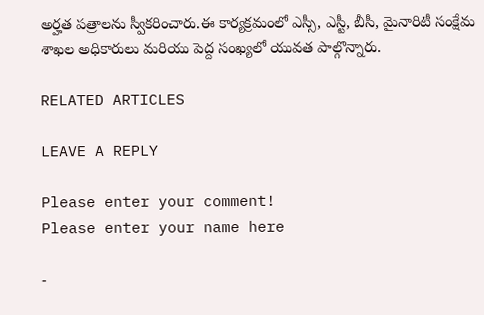అర్హత పత్రాలను స్వీకరించారు.ఈ కార్యక్రమంలో ఎస్సీ, ఎస్టీ, బీసీ, మైనారిటీ సంక్షేమ శాఖల అధికారులు మరియు పెద్ద సంఖ్యలో యువత పాల్గొన్నారు.

RELATED ARTICLES

LEAVE A REPLY

Please enter your comment!
Please enter your name here

-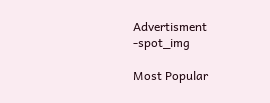Advertisment -spot_img

Most Popular